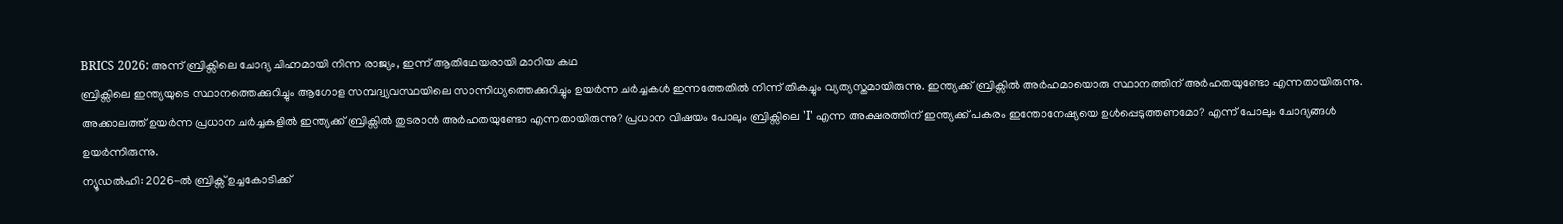BRICS 2026: അന്ന് ബ്രിക്സിലെ ചോദ്യ ചിഹ്നമായി നിന്ന രാജ്യം, ഇന്ന് ആതിഥേയരായി മാറിയ കഥ
ബ്രിക്സിലെ ഇന്ത്യയുടെ സ്ഥാനത്തെക്കുറിച്ചും ആഗോള സമ്പദ്വ്യവസ്ഥയിലെ സാന്നിധ്യത്തെക്കുറിച്ചും ഉയർന്ന ചർച്ചകൾ ഇന്നത്തേതിൽ നിന്ന് തികച്ചും വ്യത്യസ്തമായിരുന്നു. ഇന്ത്യക്ക് ബ്രിക്സിൽ അർഹമായൊരു സ്ഥാനത്തിന് അർഹതയുണ്ടോ എന്നതായിരുന്നു. അക്കാലത്ത് ഉയർന്ന പ്രധാന ചർച്ചകളിൽ ഇന്ത്യക്ക് ബ്രിക്സിൽ തുടരാൻ അർഹതയുണ്ടോ എന്നതായിരുന്നു? പ്രധാന വിഷയം പോലും ബ്രിക്സിലെ 'I' എന്ന അക്ഷരത്തിന് ഇന്ത്യക്ക് പകരം ഇന്തോനേഷ്യയെ ഉൾപ്പെടുത്തണമോ? എന്ന് പോലും ചോദ്യങ്ങൾ ഉയർന്നിരുന്നു.
ന്യൂഡൽഹി: 2026-ൽ ബ്രിക്സ് ഉച്ചകോടിക്ക്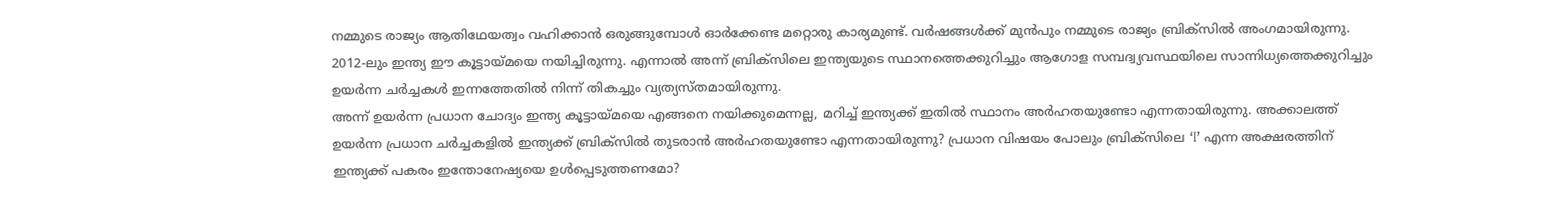നമ്മുടെ രാജ്യം ആതിഥേയത്വം വഹിക്കാൻ ഒരുങ്ങുമ്പോൾ ഓർക്കേണ്ട മറ്റൊരു കാര്യമുണ്ട്. വർഷങ്ങൾക്ക് മുൻപും നമ്മുടെ രാജ്യം ബ്രിക്സിൽ അംഗമായിരുന്നു. 2012-ലും ഇന്ത്യ ഈ കൂട്ടായ്മയെ നയിച്ചിരുന്നു. എന്നാൽ അന്ന് ബ്രിക്സിലെ ഇന്ത്യയുടെ സ്ഥാനത്തെക്കുറിച്ചും ആഗോള സമ്പദ്വ്യവസ്ഥയിലെ സാന്നിധ്യത്തെക്കുറിച്ചും ഉയർന്ന ചർച്ചകൾ ഇന്നത്തേതിൽ നിന്ന് തികച്ചും വ്യത്യസ്തമായിരുന്നു.
അന്ന് ഉയർന്ന പ്രധാന ചോദ്യം ഇന്ത്യ കൂട്ടായ്മയെ എങ്ങനെ നയിക്കുമെന്നല്ല, മറിച്ച് ഇന്ത്യക്ക് ഇതിൽ സ്ഥാനം അർഹതയുണ്ടോ എന്നതായിരുന്നു. അക്കാലത്ത് ഉയർന്ന പ്രധാന ചർച്ചകളിൽ ഇന്ത്യക്ക് ബ്രിക്സിൽ തുടരാൻ അർഹതയുണ്ടോ എന്നതായിരുന്നു? പ്രധാന വിഷയം പോലും ബ്രിക്സിലെ ‘I’ എന്ന അക്ഷരത്തിന് ഇന്ത്യക്ക് പകരം ഇന്തോനേഷ്യയെ ഉൾപ്പെടുത്തണമോ?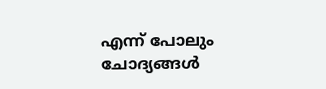എന്ന് പോലും ചോദ്യങ്ങൾ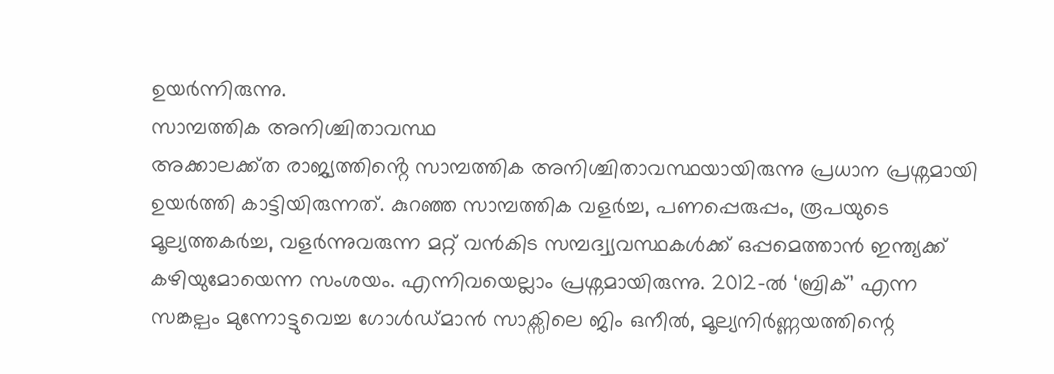ഉയർന്നിരുന്നു.
സാമ്പത്തിക അനിശ്ചിതാവസ്ഥ
അക്കാലക്ക്ത രാജ്യത്തിൻ്റെ സാമ്പത്തിക അനിശ്ചിതാവസ്ഥയായിരുന്നു പ്രധാന പ്രശ്നമായി ഉയർത്തി കാട്ടിയിരുന്നത്. കുറഞ്ഞ സാമ്പത്തിക വളർച്ച, പണപ്പെരുപ്പം, രൂപയുടെ മൂല്യത്തകർച്ച, വളർന്നുവരുന്ന മറ്റ് വൻകിട സമ്പദ്വ്യവസ്ഥകൾക്ക് ഒപ്പമെത്താൻ ഇന്ത്യക്ക് കഴിയുമോയെന്ന സംശയം. എന്നിവയെല്ലാം പ്രശ്നമായിരുന്നു. 2012-ൽ ‘ബ്രിക്’ എന്ന സങ്കല്പം മുന്നോട്ടുവെച്ച ഗോൾഡ്മാൻ സാക്സിലെ ജിം ഒനീൽ, മൂല്യനിർണ്ണയത്തിന്റെ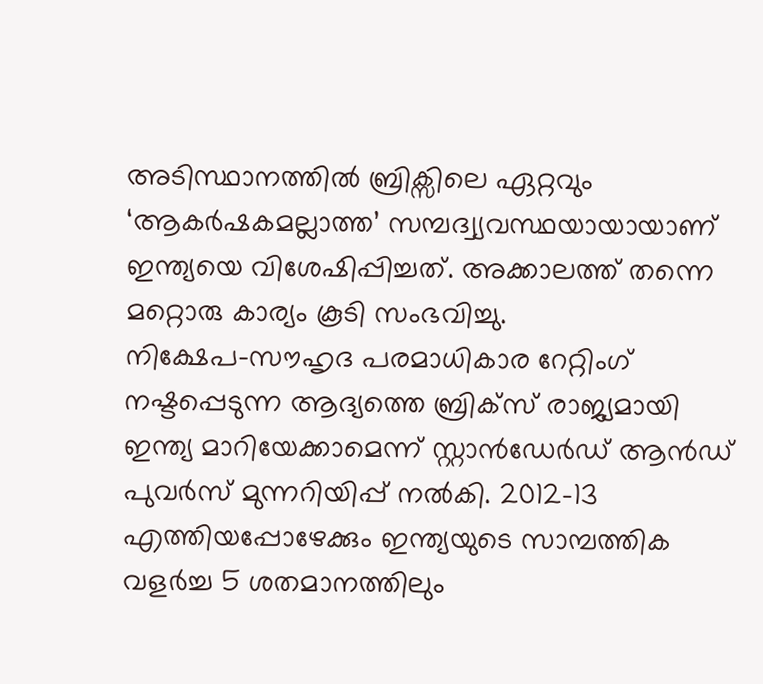അടിസ്ഥാനത്തിൽ ബ്രിക്സിലെ ഏറ്റവും ‘ആകർഷകമല്ലാത്ത’ സമ്പദ്വ്യവസ്ഥയായായാണ് ഇന്ത്യയെ വിശേഷിപ്പിച്ചത്. അക്കാലത്ത് തന്നെ മറ്റൊരു കാര്യം കൂടി സംഭവിച്ചു.
നിക്ഷേപ-സൗഹൃദ പരമാധികാര റേറ്റിംഗ് നഷ്ടപ്പെടുന്ന ആദ്യത്തെ ബ്രിക്സ് രാജ്യമായി ഇന്ത്യ മാറിയേക്കാമെന്ന് സ്റ്റാൻഡേർഡ് ആൻഡ് പുവർസ് മുന്നറിയിപ്പ് നൽകി. 2012–13 എത്തിയപ്പോഴേക്കും ഇന്ത്യയുടെ സാമ്പത്തിക വളർച്ച 5 ശതമാനത്തിലും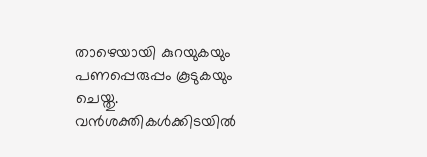താഴെയായി കുറയുകയും പണപ്പെരുപ്പം കൂടുകയും ചെയ്തു. വൻശക്തികൾക്കിടയിൽ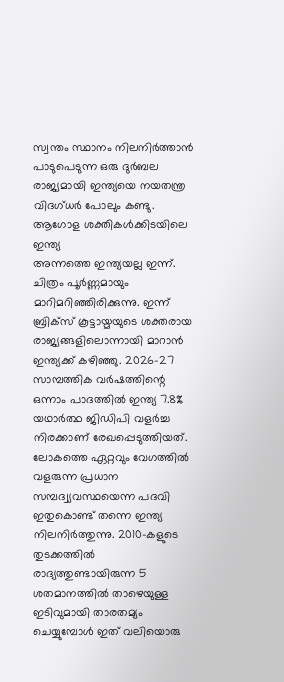സ്വന്തം സ്ഥാനം നിലനിർത്താൻ പാടുപെടുന്ന ഒരു ദുർബല രാജ്യമായി ഇന്ത്യയെ നയതന്ത്ര വിദഗ്ധർ പോലും കണ്ടു.
ആഗോള ശക്തികൾക്കിടയിലെ ഇന്ത്യ
അന്നത്തെ ഇന്ത്യയല്ല ഇന്ന്. ചിത്രം പൂർണ്ണമായും മാറിമറിഞ്ഞിരിക്കുന്നു. ഇന്ന് ബ്രിക്സ് കൂട്ടായ്മയുടെ ശക്തരായ രാജ്യങ്ങളിലൊന്നായി മാറാൻ ഇന്ത്യക്ക് കഴിഞ്ഞു. 2026–27 സാമ്പത്തിക വർഷത്തിന്റെ ഒന്നാം പാദത്തിൽ ഇന്ത്യ 7.8% യഥാർത്ഥ ജിഡിപി വളർച്ച നിരക്കാണ് രേഖപ്പെടുത്തിയത്. ലോകത്തെ ഏറ്റവും വേഗത്തിൽ വളരുന്ന പ്രധാന സമ്പദ്വ്യവസ്ഥയെന്ന പദവി ഇതുകൊണ്ട് തന്നെ ഇന്ത്യ നിലനിർത്തുന്നു. 2010-കളുടെ തുടക്കത്തിൽ രാദ്യത്തുണ്ടായിരുന്ന 5 ശതമാനത്തിൽ താഴെയുള്ള ഇടിവുമായി താരതമ്യം ചെയ്യുമ്പോൾ ഇത് വലിയൊരു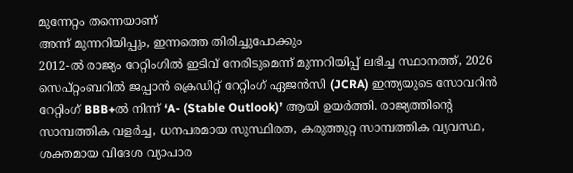മുന്നേറ്റം തന്നെയാണ്
അന്ന് മുന്നറിയിപ്പും, ഇന്നത്തെ തിരിച്ചുപോക്കും
2012-ൽ രാജ്യം റേറ്റിംഗിൽ ഇടിവ് നേരിടുമെന്ന് മുന്നറിയിപ്പ് ലഭിച്ച സ്ഥാനത്ത്, 2026 സെപ്റ്റംബറിൽ ജപ്പാൻ ക്രെഡിറ്റ് റേറ്റിംഗ് ഏജൻസി (JCRA) ഇന്ത്യയുടെ സോവറിൻ റേറ്റിംഗ് BBB+ൽ നിന്ന് ‘A- (Stable Outlook)’ ആയി ഉയർത്തി. രാജ്യത്തിന്റെ സാമ്പത്തിക വളർച്ച, ധനപരമായ സുസ്ഥിരത, കരുത്തുറ്റ സാമ്പത്തിക വ്യവസ്ഥ, ശക്തമായ വിദേശ വ്യാപാര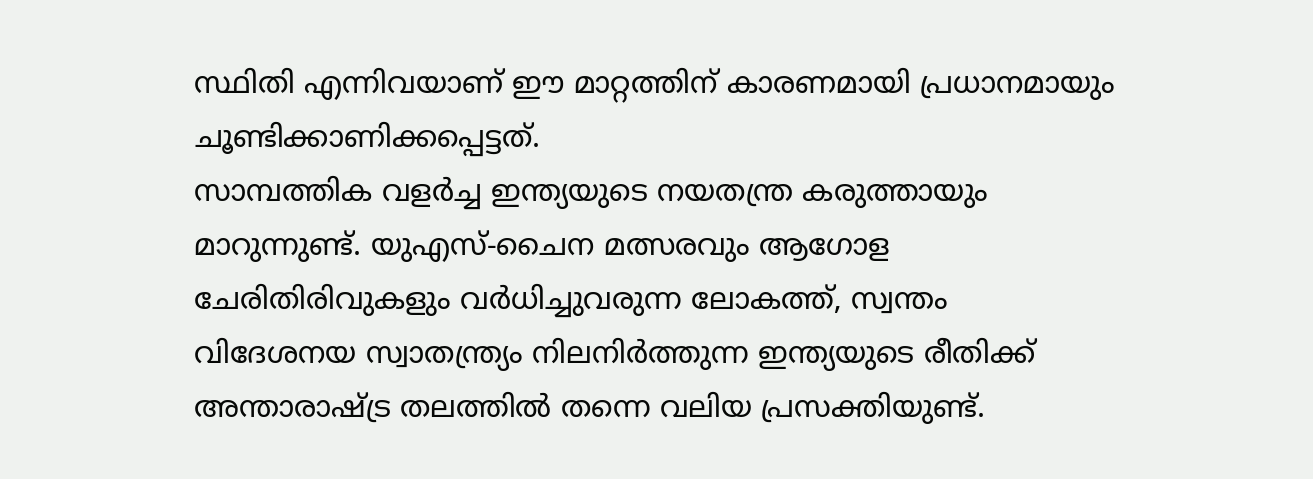സ്ഥിതി എന്നിവയാണ് ഈ മാറ്റത്തിന് കാരണമായി പ്രധാനമായും ചൂണ്ടിക്കാണിക്കപ്പെട്ടത്.
സാമ്പത്തിക വളർച്ച ഇന്ത്യയുടെ നയതന്ത്ര കരുത്തായും മാറുന്നുണ്ട്. യുഎസ്-ചൈന മത്സരവും ആഗോള ചേരിതിരിവുകളും വർധിച്ചുവരുന്ന ലോകത്ത്, സ്വന്തം വിദേശനയ സ്വാതന്ത്ര്യം നിലനിർത്തുന്ന ഇന്ത്യയുടെ രീതിക്ക് അന്താരാഷ്ട്ര തലത്തിൽ തന്നെ വലിയ പ്രസക്തിയുണ്ട്.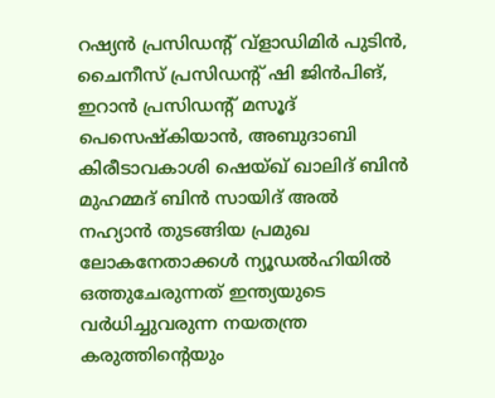റഷ്യൻ പ്രസിഡന്റ് വ്ളാഡിമിർ പുടിൻ, ചൈനീസ് പ്രസിഡന്റ് ഷി ജിൻപിങ്, ഇറാൻ പ്രസിഡന്റ് മസൂദ് പെസെഷ്കിയാൻ, അബുദാബി കിരീടാവകാശി ഷെയ്ഖ് ഖാലിദ് ബിൻ മുഹമ്മദ് ബിൻ സായിദ് അൽ നഹ്യാൻ തുടങ്ങിയ പ്രമുഖ ലോകനേതാക്കൾ ന്യൂഡൽഹിയിൽ ഒത്തുചേരുന്നത് ഇന്ത്യയുടെ വർധിച്ചുവരുന്ന നയതന്ത്ര കരുത്തിന്റെയും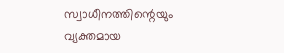സ്വാധീനത്തിന്റെയും വ്യക്തമായ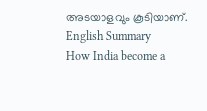അടയാളവും കൂടിയാണ്.
English Summary
How India become a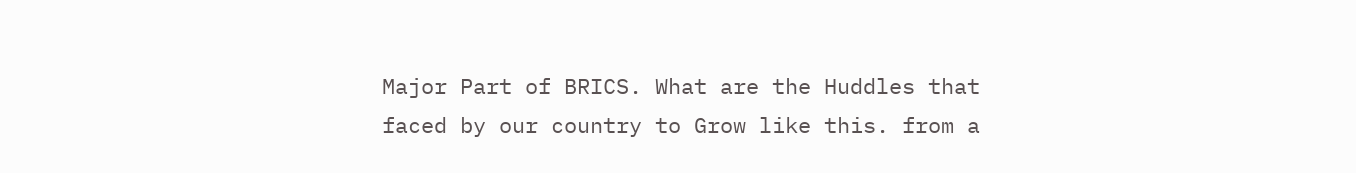Major Part of BRICS. What are the Huddles that faced by our country to Grow like this. from a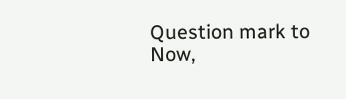Question mark to Now,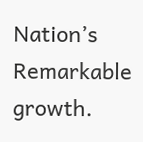Nation’s Remarkable growth.